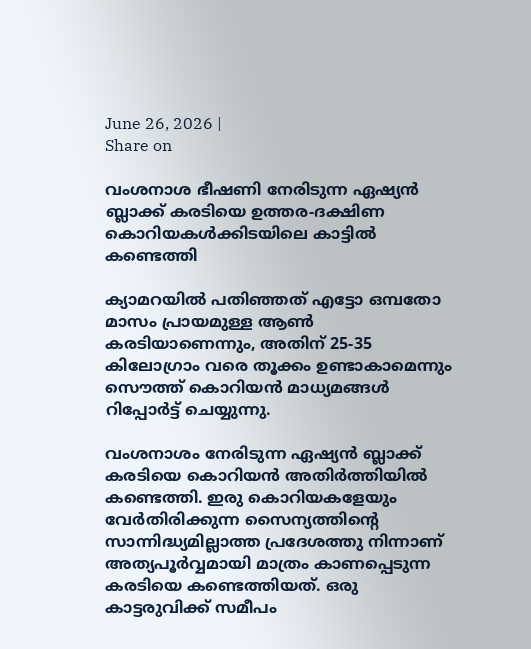June 26, 2026 |
Share on

വംശനാശ ഭീഷണി നേരിടുന്ന ഏഷ്യൻ ബ്ലാക്ക് കരടിയെ ഉത്തര-ദക്ഷിണ കൊറിയകൾക്കിടയിലെ കാട്ടിൽ കണ്ടെത്തി

ക്യാമറയില്‍ പതിഞ്ഞത് എട്ടോ ഒമ്പതോ മാസം പ്രായമുള്ള ആൺ കരടിയാണെന്നും, അതിന് 25-35 കിലോഗ്രാം വരെ തൂക്കം ഉണ്ടാകാമെന്നും സൌത്ത് കൊറിയന്‍ മാധ്യമങ്ങള്‍ റിപ്പോർട്ട് ചെയ്യുന്നു.

വംശനാശം നേരിടുന്ന ഏഷ്യന്‍ ബ്ലാക്ക് കരടിയെ കൊറിയന്‍ അതിര്‍ത്തിയില്‍ കണ്ടെത്തി. ഇരു കൊറിയകളേയും വേർതിരിക്കുന്ന സൈന്യത്തിന്‍റെ സാന്നിദ്ധ്യമില്ലാത്ത പ്രദേശത്തു നിന്നാണ് അത്യപൂര്‍വ്വമായി മാത്രം കാണപ്പെടുന്ന കരടിയെ കണ്ടെത്തിയത്. ഒരു കാട്ടരുവിക്ക് സമീപം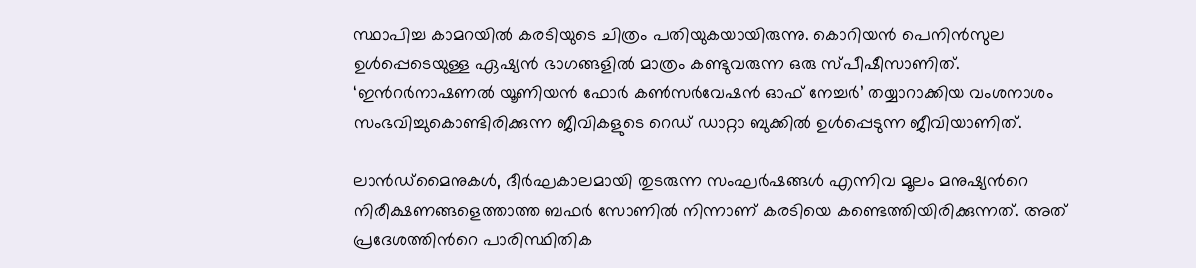സ്ഥാപിച്ച കാമറയില്‍ കരടിയുടെ ചിത്രം പതിയുകയായിരുന്നു. കൊറിയൻ പെനിൻസുല ഉൾപ്പെടെയുള്ള ഏഷ്യൻ ഭാഗങ്ങളില്‍ മാത്രം കണ്ടുവരുന്ന ഒരു സ്പീഷീസാണിത്. ‘ഇന്‍റര്‍നാഷണൽ യൂണിയൻ ഫോർ കൺസർവേഷൻ ഓഫ് നേച്ചർ’ തയ്യാറാക്കിയ വംശനാശം സംഭവിച്ചുകൊണ്ടിരിക്കുന്ന ജീവികളുടെ റെഡ് ഡാറ്റാ ബുക്കില്‍ ഉള്‍പ്പെടുന്ന ജീവിയാണിത്.

ലാൻഡ്മൈനുകള്‍, ദീർഘകാലമായി തുടരുന്ന സംഘർഷങ്ങൾ എന്നിവ മൂലം മനുഷ്യന്‍റെ നിരീക്ഷണങ്ങളെത്താത്ത ബഫര്‍ സോണില്‍ നിന്നാണ് കരടിയെ കണ്ടെത്തിയിരിക്കുന്നത്. അത് പ്രദേശത്തിന്‍റെ പാരിസ്ഥിതിക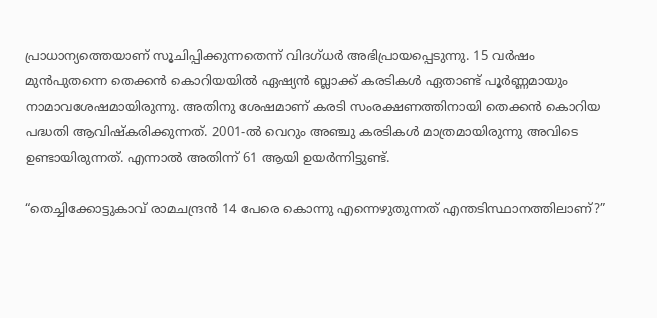പ്രാധാന്യത്തെയാണ് സൂചിപ്പിക്കുന്നതെന്ന് വിദഗ്ധര്‍ അഭിപ്രായപ്പെടുന്നു. 15 വർഷം മുൻപുതന്നെ തെക്കൻ കൊറിയയിൽ ഏഷ്യന്‍ ബ്ലാക്ക് കരടികള്‍ ഏതാണ്ട് പൂർണ്ണമായും നാമാവശേഷമായിരുന്നു. അതിനു ശേഷമാണ് കരടി സംരക്ഷണത്തിനായി തെക്കന്‍ കൊറിയ പദ്ധതി ആവിഷ്കരിക്കുന്നത്. 2001-ൽ വെറും അഞ്ചു കരടികള്‍ മാത്രമായിരുന്നു അവിടെ ഉണ്ടായിരുന്നത്. എന്നാല്‍ അതിന്ന് 61 ആയി ഉയര്‍ന്നിട്ടുണ്ട്.

“തെച്ചിക്കോട്ടുകാവ് രാമചന്ദ്രന്‍ 14 പേരെ കൊന്നു എന്നെഴുതുന്നത് എന്തടിസ്ഥാനത്തിലാണ്?”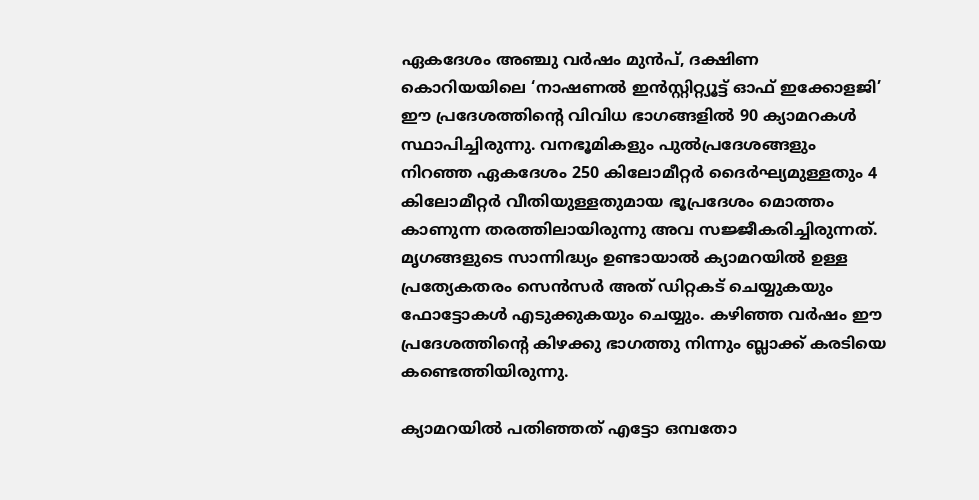ഏകദേശം അഞ്ചു വർഷം മുൻപ്, ദക്ഷിണ കൊറിയയിലെ ‘നാഷണൽ ഇൻസ്റ്റിറ്റ്യൂട്ട് ഓഫ് ഇക്കോളജി’ ഈ പ്രദേശത്തിന്‍റെ വിവിധ ഭാഗങ്ങളിൽ 90 ക്യാമറകൾ സ്ഥാപിച്ചിരുന്നു. വനഭൂമികളും പുൽപ്രദേശങ്ങളും നിറഞ്ഞ ഏകദേശം 250 കിലോമീറ്റർ ദൈർഘ്യമുള്ളതും 4 കിലോമീറ്റർ വീതിയുള്ളതുമായ ഭൂപ്രദേശം മൊത്തം കാണുന്ന തരത്തിലായിരുന്നു അവ സജ്ജീകരിച്ചിരുന്നത്. മൃഗങ്ങളുടെ സാന്നിദ്ധ്യം ഉണ്ടായാല്‍ ക്യാമറയില്‍ ഉള്ള പ്രത്യേകതരം സെൻസർ അത് ഡിറ്റകട് ചെയ്യുകയും ഫോട്ടോകൾ എടുക്കുകയും ചെയ്യും. കഴിഞ്ഞ വർഷം ഈ പ്രദേശത്തിന്‍റെ കിഴക്കു ഭാഗത്തു നിന്നും ബ്ലാക്ക് കരടിയെ കണ്ടെത്തിയിരുന്നു.

ക്യാമറയില്‍ പതിഞ്ഞത് എട്ടോ ഒമ്പതോ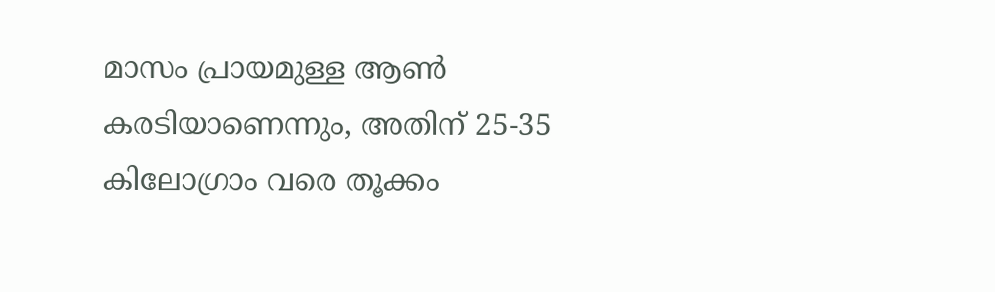മാസം പ്രായമുള്ള ആൺ കരടിയാണെന്നും, അതിന് 25-35 കിലോഗ്രാം വരെ തൂക്കം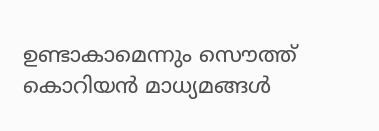ഉണ്ടാകാമെന്നും സൌത്ത് കൊറിയന്‍ മാധ്യമങ്ങള്‍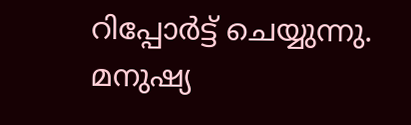റിപ്പോർട്ട് ചെയ്യുന്നു. മനുഷ്യ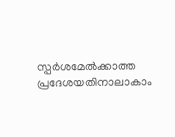സ്പര്‍ശമേല്‍ക്കാത്ത പ്രദേശയതിനാലാകാം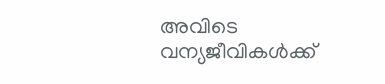അവിടെ വന്യജീവികള്‍ക്ക്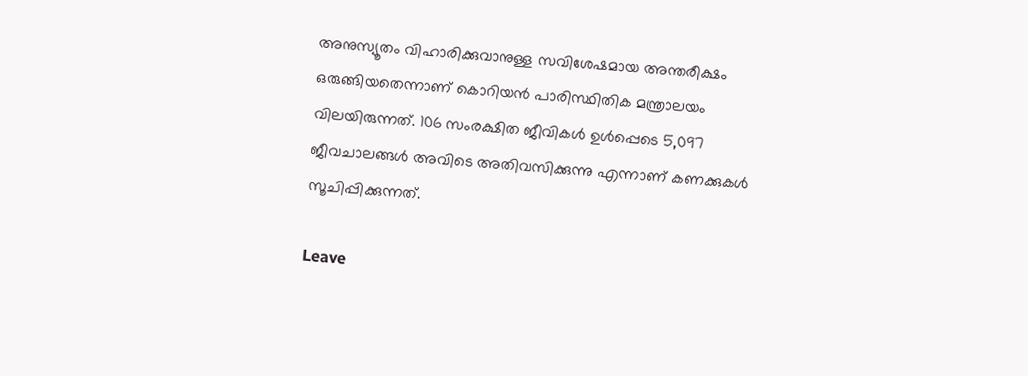അനുസ്യൂതം വിഹാരിക്കുവാനുള്ള സവിശേഷമായ അന്തരീക്ഷം ഒരുങ്ങിയതെന്നാണ് കൊറിയന്‍ പാരിസ്ഥിതിക മന്ത്രാലയം വിലയിരുന്നത്. 106 സംരക്ഷിത ജീവികള്‍ ഉൾപ്പെടെ 5,097 ജീവചാലങ്ങള്‍ അവിടെ അതിവസിക്കുന്നു എന്നാണ് കണക്കുകള്‍ സൂചിപ്പിക്കുന്നത്.

Leave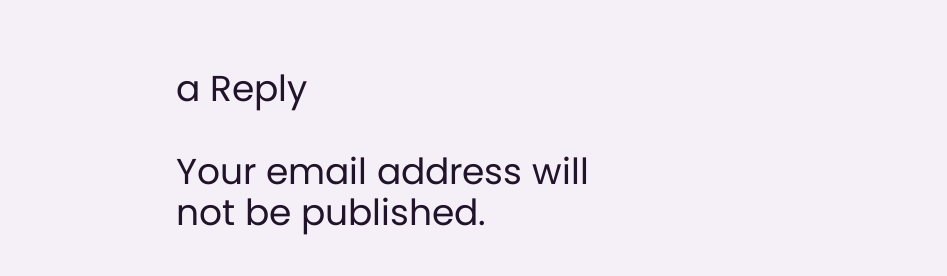a Reply

Your email address will not be published.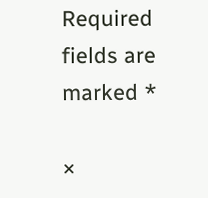Required fields are marked *

×